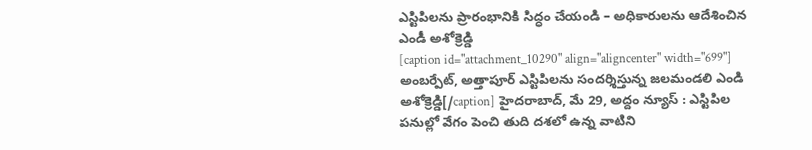ఎస్టిపిలను ప్రారంభానికి సిద్ధం చేయండి – అధికారులను ఆదేశించిన ఎండీ అశోక్రెడ్డి
[caption id="attachment_10290" align="aligncenter" width="699"] అంబర్పేట్, అత్తాపూర్ ఎస్టిపిలను సందర్శిస్తున్న జలమండలి ఎండి అశోక్రెడ్డి[/caption] హైదరాబాద్, మే 29, అద్దం న్యూస్ : ఎస్టిపిల పనుల్లో వేగం పెంచి తుది దశలో ఉన్న వాటిని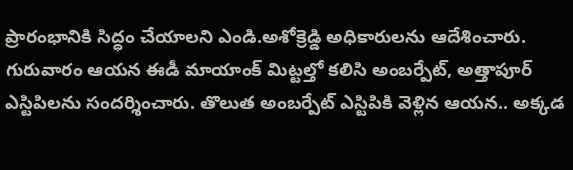ప్రారంభానికి సిద్ధం చేయాలని ఎండి.అశోక్రెడ్డి అధికారులను ఆదేశించారు. గురువారం ఆయన ఈడీ మాయాంక్ మిట్టల్తో కలిసి అంబర్పేట్, అత్తాపూర్ ఎస్టిపిలను సందర్శించారు. తొలుత అంబర్పేట్ ఎస్టిపికి వెళ్లిన ఆయన.. అక్కడ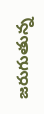జరుగుతున్న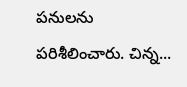పనులను పరిశీలించారు. చిన్న...